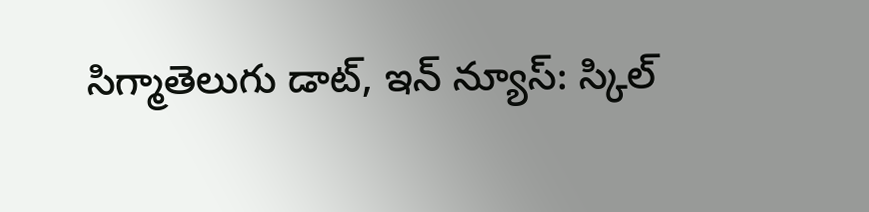సిగ్మాతెలుగు డాట్, ఇన్ న్యూస్: స్కిల్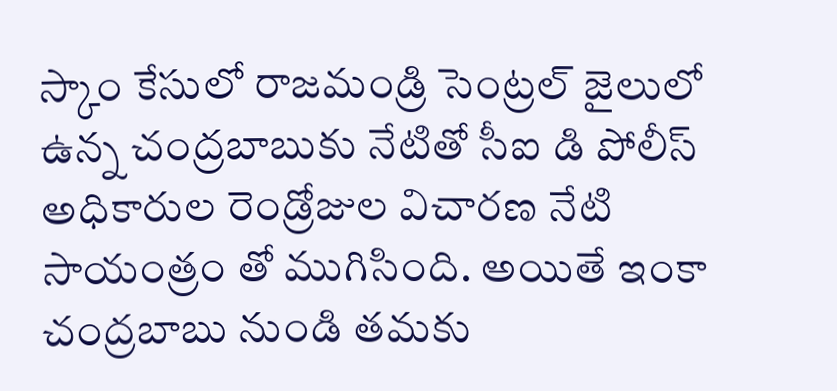స్కాం కేసులో రాజమండ్రి సెంట్రల్ జైలులో ఉన్న చంద్రబాబుకు నేటితో సీఐ డి పోలీస్ అధికారుల రెండ్రోజుల విచారణ నేటి సాయంత్రం తో ముగిసింది. అయితే ఇంకా చంద్రబాబు నుండి తమకు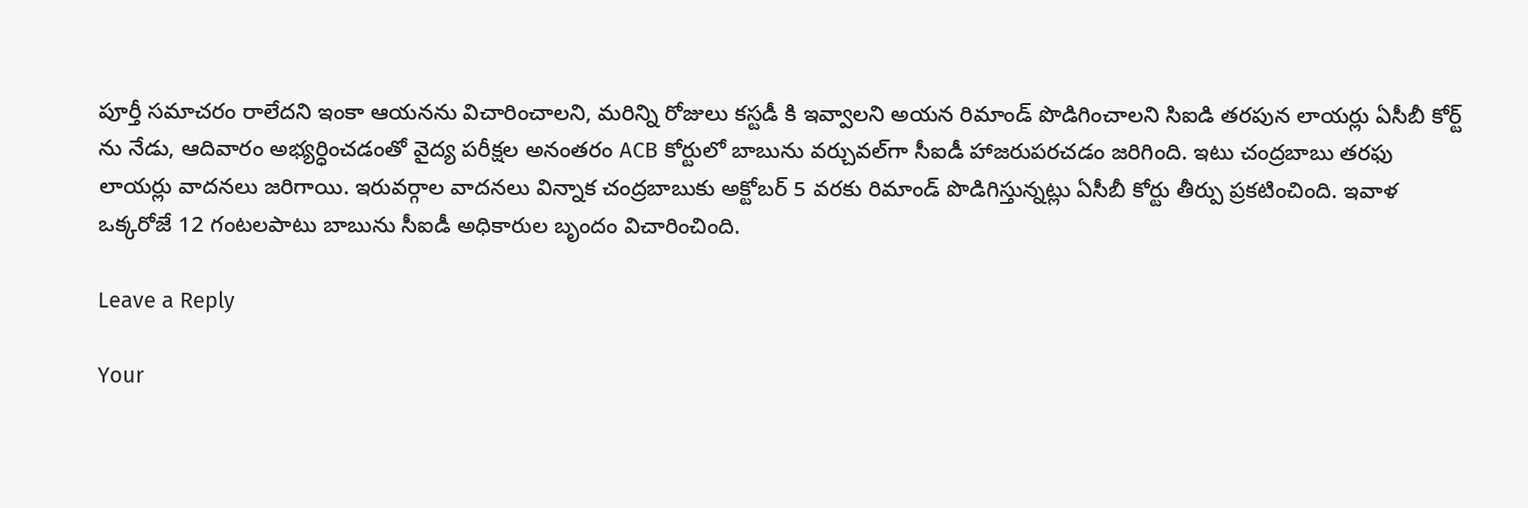పూర్తీ సమాచరం రాలేదని ఇంకా ఆయనను విచారించాలని, మరిన్ని రోజులు కస్టడీ కి ఇవ్వాలని అయన రిమాండ్ పొడిగించాలని సిఐడి తరపున లాయర్లు ఏసీబీ కోర్ట్ ను నేడు, ఆదివారం అభ్యర్ధించడంతో వైద్య పరీక్షల అనంతరం ACB కోర్టులో బాబును వర్చువల్‌గా సీఐడీ హాజరుపరచడం జరిగింది. ఇటు చంద్రబాబు తరఫు లాయర్లు వాదనలు జరిగాయి. ఇరువర్గాల వాదనలు విన్నాక చంద్రబాబుకు అక్టోబర్ 5 వరకు రిమాండ్ పొడిగిస్తున్నట్లు ఏసీబీ కోర్టు తీర్పు ప్రకటించింది. ఇవాళ ఒక్కరోజే 12 గంటలపాటు బాబును సీఐడీ అధికారుల బృందం విచారించింది.

Leave a Reply

Your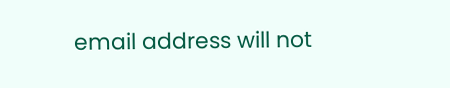email address will not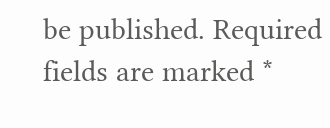be published. Required fields are marked *